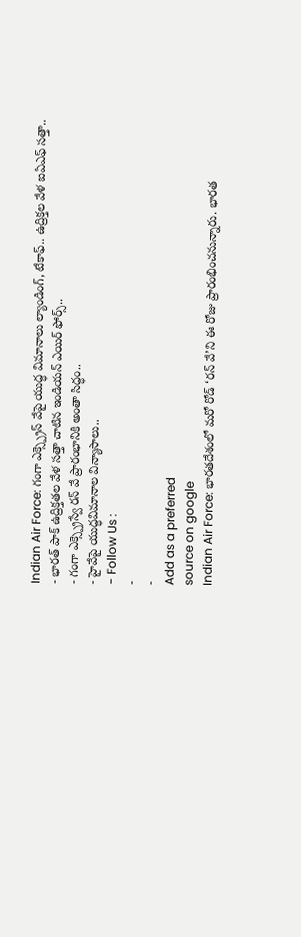Indian Air Force: గంగా ఎక్స్ప్రెస్ వేపై యుద్ధ విమానాలు ల్యాండింగ్, టేకాఫ్.. ఉద్రిక్తల వేళ ఐఏఎఫ్ సత్తా..
- భారత్ పాక్ ఉద్రిక్తతల వేళ సత్తా చాటిన ఇండియన్ ఎయిర్ ఫోర్స్..
- గంగా ఎక్స్ప్రెస్వే రన్ వే ప్రారంభానికి అంతా సిద్ధం..
- హైవేపై యుద్ధవిమానాల విన్యాసాలు..
- Follow Us :
-
-
Add as a preferred
source on google
Indian Air Force: భారతదేశంలో మరో రోడ్ ‘రన్ వే’ని ఈ రోజు ప్రారంభించనున్నారు. భారత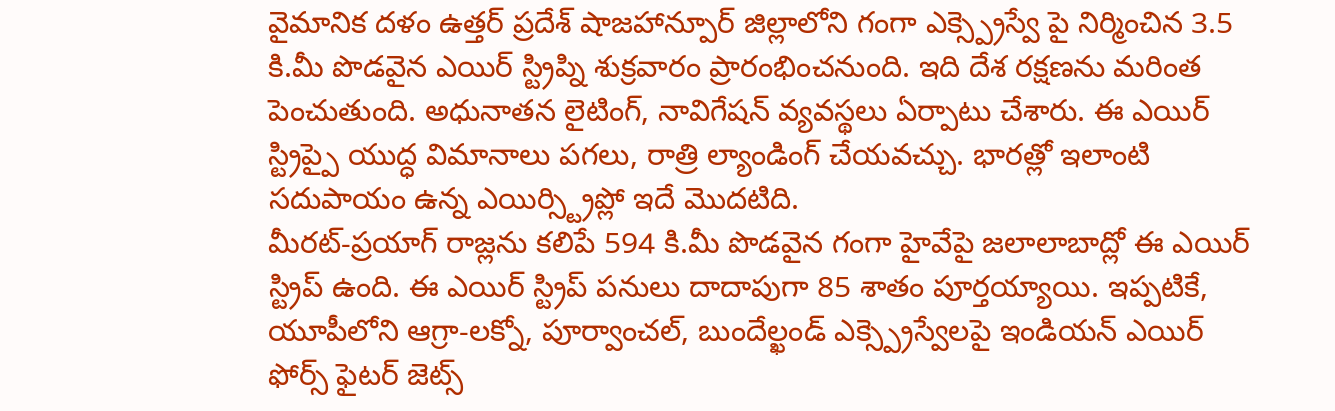వైమానిక దళం ఉత్తర్ ప్రదేశ్ షాజహాన్పూర్ జిల్లాలోని గంగా ఎక్స్ప్రెస్వే పై నిర్మించిన 3.5 కి.మీ పొడవైన ఎయిర్ స్ట్రిప్ని శుక్రవారం ప్రారంభించనుంది. ఇది దేశ రక్షణను మరింత పెంచుతుంది. అధునాతన లైటింగ్, నావిగేషన్ వ్యవస్థలు ఏర్పాటు చేశారు. ఈ ఎయిర్ స్ట్రిప్పై యుద్ధ విమానాలు పగలు, రాత్రి ల్యాండింగ్ చేయవచ్చు. భారత్లో ఇలాంటి సదుపాయం ఉన్న ఎయిర్స్ట్రిప్లో ఇదే మొదటిది.
మీరట్-ప్రయాగ్ రాజ్లను కలిపే 594 కి.మీ పొడవైన గంగా హైవేపై జలాలాబాద్లో ఈ ఎయిర్ స్ట్రిప్ ఉంది. ఈ ఎయిర్ స్ట్రిప్ పనులు దాదాపుగా 85 శాతం పూర్తయ్యాయి. ఇప్పటికే, యూపీలోని ఆగ్రా-లక్నో, పూర్వాంచల్, బుందేల్ఖండ్ ఎక్స్ప్రెస్వేలపై ఇండియన్ ఎయిర్ ఫోర్స్ ఫైటర్ జెట్స్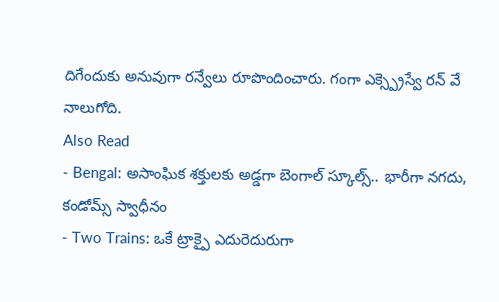దిగేందుకు అనువుగా రన్వేలు రూపొందించారు. గంగా ఎక్స్ప్రెస్వే రన్ వే నాలుగోది.
Also Read
- Bengal: అసాంఘిక శక్తులకు అడ్డగా బెంగాల్ స్కూల్స్.. భారీగా నగదు, కండోమ్స్ స్వాధీనం
- Two Trains: ఒకే ట్రాక్పై ఎదురెదురుగా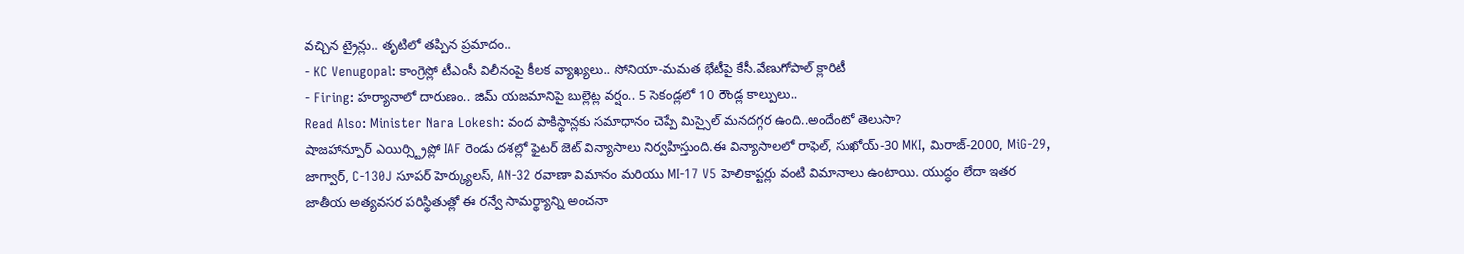వచ్చిన ట్రైన్లు.. తృటిలో తప్పిన ప్రమాదం..
- KC Venugopal: కాంగ్రెస్లో టీఎంసీ విలీనంపై కీలక వ్యాఖ్యలు.. సోనియా-మమత భేటీపై కేసీ.వేణుగోపాల్ క్లారిటీ
- Firing: హర్యానాలో దారుణం.. జిమ్ యజమానిపై బుల్లెట్ల వర్షం.. 5 సెకండ్లలో 10 రౌండ్ల కాల్పులు..
Read Also: Minister Nara Lokesh: వంద పాకిస్థాన్లకు సమాధానం చెప్పే మిస్సైల్ మనదగ్గర ఉంది..అందేంటో తెలుసా?
షాజహాన్పూర్ ఎయిర్స్ట్రిప్లో IAF రెండు దశల్లో ఫైటర్ జెట్ విన్యాసాలు నిర్వహిస్తుంది.ఈ విన్యాసాలలో రాఫెల్, సుఖోయ్-30 MKI, మిరాజ్-2000, MiG-29, జాగ్వార్, C-130J సూపర్ హెర్క్యులస్, AN-32 రవాణా విమానం మరియు MI-17 V5 హెలికాప్టర్లు వంటి విమానాలు ఉంటాయి. యుద్ధం లేదా ఇతర జాతీయ అత్యవసర పరిస్థితుత్లో ఈ రన్వే సామర్థ్యాన్ని అంచనా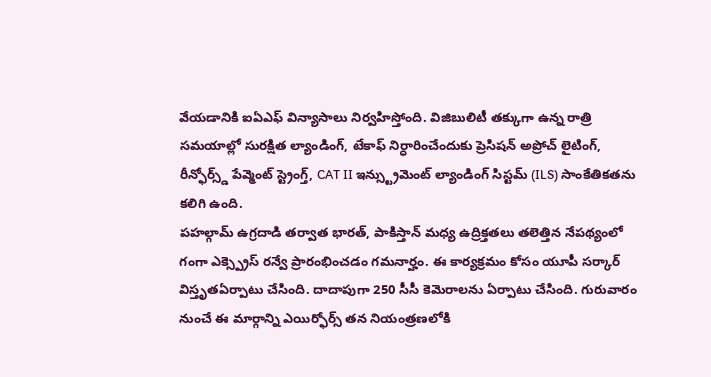వేయడానికి ఐఏఎఫ్ విన్యాసాలు నిర్వహిస్తోంది. విజిబులిటీ తక్కుగా ఉన్న రాత్రి సమయాల్లో సురక్షిత ల్యాండింగ్, టేకాఫ్ నిర్ధారించేందుకు ప్రెసిషన్ అప్రోచ్ లైటింగ్, రీన్ఫోర్స్డ్ పేవ్మెంట్ స్ట్రెంగ్త్, CAT II ఇన్స్ట్రుమెంట్ ల్యాండింగ్ సిస్టమ్ (ILS) సాంకేతికతను కలిగి ఉంది.
పహల్గామ్ ఉగ్రదాడి తర్వాత భారత్, పాకిస్తాన్ మధ్య ఉద్రిక్తతలు తలెత్తిన నేపథ్యంలో గంగా ఎక్స్ప్రెస్ రన్వే ప్రారంభించడం గమనార్హం. ఈ కార్యక్రమం కోసం యూపీ సర్కార్ విస్తృతఏర్పాటు చేసింది. దాదాపుగా 250 సీసీ కెమెరాలను ఏర్పాటు చేసింది. గురువారం నుంచే ఈ మార్గాన్ని ఎయిర్ఫోర్స్ తన నియంత్రణలోకి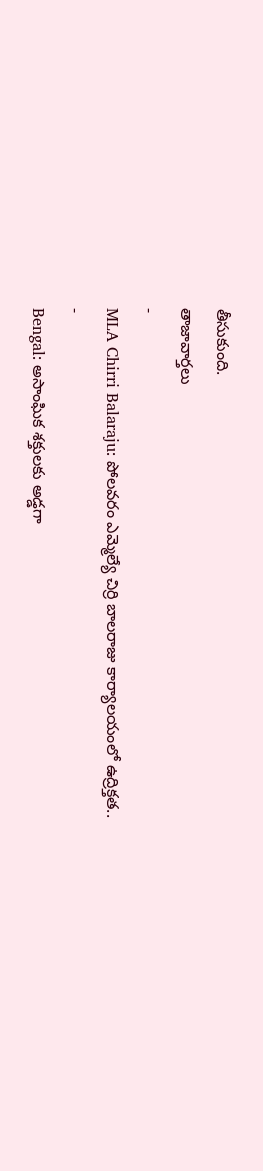తీసుకుంది.
తాజావార్తలు
-
MLA Chirri Balaraju: పోలవరం ఎమ్మెల్యే చిర్రి బాలరాజు కార్యాలయంలో ఉద్రిక్తత..
-
Bengal: అసాంఘిక శక్తులకు అడ్డగా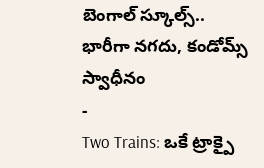బెంగాల్ స్కూల్స్.. భారీగా నగదు, కండోమ్స్ స్వాధీనం
-
Two Trains: ఒకే ట్రాక్పై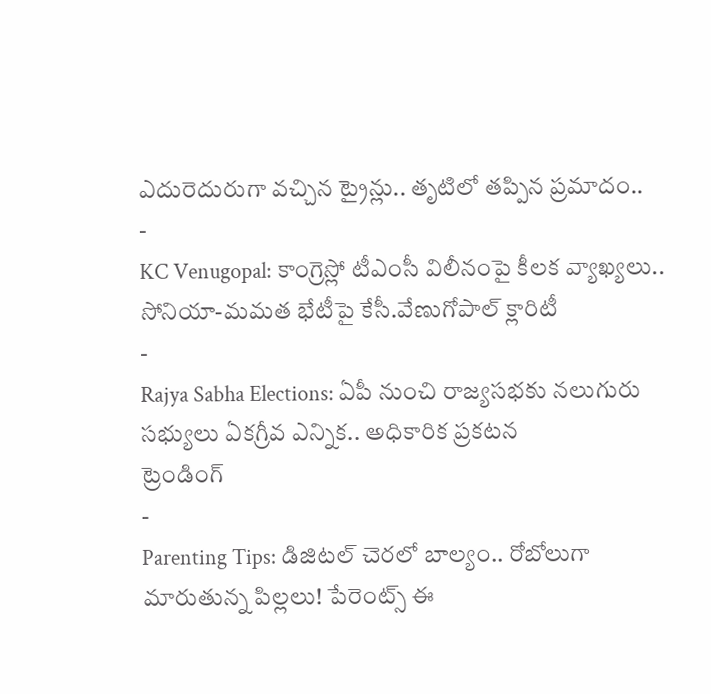ఎదురెదురుగా వచ్చిన ట్రైన్లు.. తృటిలో తప్పిన ప్రమాదం..
-
KC Venugopal: కాంగ్రెస్లో టీఎంసీ విలీనంపై కీలక వ్యాఖ్యలు.. సోనియా-మమత భేటీపై కేసీ.వేణుగోపాల్ క్లారిటీ
-
Rajya Sabha Elections: ఏపీ నుంచి రాజ్యసభకు నలుగురు సభ్యులు ఏకగ్రీవ ఎన్నిక.. అధికారిక ప్రకటన
ట్రెండింగ్
-
Parenting Tips: డిజిటల్ చెరలో బాల్యం.. రోబోలుగా మారుతున్న పిల్లలు! పేరెంట్స్ ఈ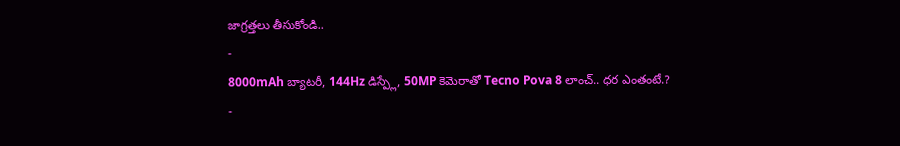జాగ్రత్తలు తీసుకోండి..
-
8000mAh బ్యాటరీ, 144Hz డిస్ప్లే, 50MP కెమెరాతో Tecno Pova 8 లాంచ్.. ధర ఎంతంటే.?
-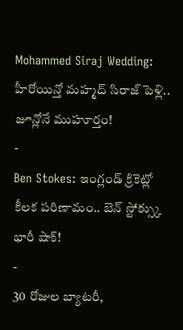Mohammed Siraj Wedding: హీరోయిన్తో మహ్మద్ సిరాజ్ పెళ్లి.. జూన్లోనే ముహూర్తం!
-
Ben Stokes: ఇంగ్లండ్ క్రికెట్లో కీలక పరిణామం.. బెన్ స్టోక్స్కు భారీ షాక్!
-
30 రోజుల బ్యాటరీ,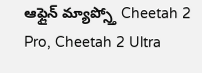ఆఫ్లైన్ మ్యాప్స్తో Cheetah 2 Pro, Cheetah 2 Ultra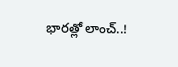భారత్లో లాంచ్..!